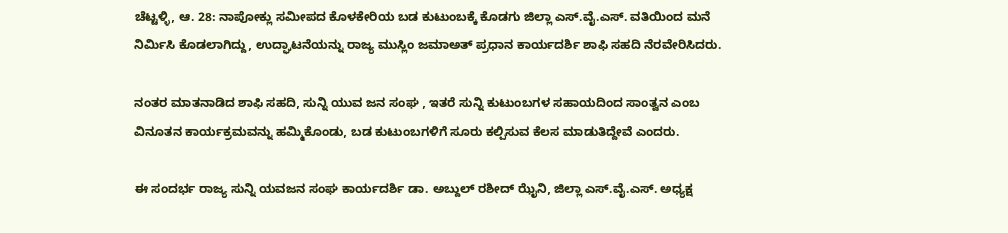ಚೆಟ್ಟಳ್ಳಿ, ಆ. 28: ನಾಪೋಕ್ಲು ಸಮೀಪದ ಕೊಳಕೇರಿಯ ಬಡ ಕುಟುಂಬಕ್ಕೆ ಕೊಡಗು ಜಿಲ್ಲಾ ಎಸ್.ವೈ.ಎಸ್. ವತಿಯಿಂದ ಮನೆ ನಿರ್ಮಿಸಿ ಕೊಡಲಾಗಿದ್ದು, ಉದ್ಘಾಟನೆಯನ್ನು ರಾಜ್ಯ ಮುಸ್ಲಿಂ ಜಮಾಅತ್ ಪ್ರಧಾನ ಕಾರ್ಯದರ್ಶಿ ಶಾಫಿ ಸಹದಿ ನೆರವೇರಿಸಿದರು.

ನಂತರ ಮಾತನಾಡಿದ ಶಾಫಿ ಸಹದಿ, ಸುನ್ನಿ ಯುವ ಜನ ಸಂಘ , ಇತರೆ ಸುನ್ನಿ ಕುಟುಂಬಗಳ ಸಹಾಯದಿಂದ ಸಾಂತ್ವನ ಎಂಬ ವಿನೂತನ ಕಾರ್ಯಕ್ರಮವನ್ನು ಹಮ್ಮಿಕೊಂಡು, ಬಡ ಕುಟುಂಬಗಳಿಗೆ ಸೂರು ಕಲ್ಪಿಸುವ ಕೆಲಸ ಮಾಡುತಿದ್ದೇವೆ ಎಂದರು.

ಈ ಸಂದರ್ಭ ರಾಜ್ಯ ಸುನ್ನಿ ಯವಜನ ಸಂಘ ಕಾರ್ಯದರ್ಶಿ ಡಾ. ಅಬ್ದುಲ್ ರಶೀದ್ ಝೈನಿ, ಜಿಲ್ಲಾ ಎಸ್.ವೈ.ಎಸ್. ಅಧ್ಯಕ್ಷ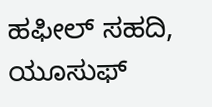ಹಫೀಲ್ ಸಹದಿ, ಯೂಸುಫ್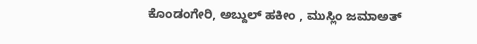ಕೊಂಡಂಗೇರಿ, ಅಬ್ದುಲ್ ಹಕೀಂ , ಮುಸ್ಲಿಂ ಜಮಾಅತ್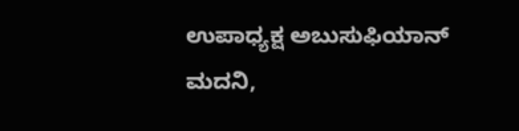ಉಪಾಧ್ಯಕ್ಷ ಅಬುಸುಫಿಯಾನ್ ಮದನಿ,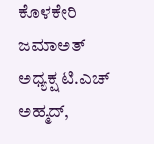ಕೊಳಕೇರಿ ಜಮಾಅತ್ ಅಧ್ಯಕ್ಷ ಟಿ.ಎಚ್ ಅಹ್ಮದ್,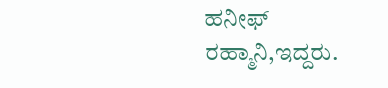ಹನೀಫ್ ರಹ್ಮಾನಿ,ಇದ್ದರು.